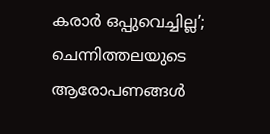കരാര്‍ ഒപ്പുവെച്ചില്ല’; ചെന്നിത്തലയുടെ ആരോപണങ്ങള്‍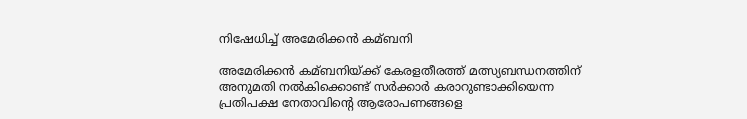നിഷേധിച്ച്‌ അമേരിക്കന്‍ കമ്ബനി

അമേരിക്കന്‍ കമ്ബനിയ്ക്ക് കേരളതീരത്ത് മത്സ്യബന്ധനത്തിന് അനുമതി നല്‍കിക്കൊണ്ട് സര്‍ക്കാര്‍ കരാറുണ്ടാക്കിയെന്ന പ്രതിപക്ഷ നേതാവിന്റെ ആരോപണങ്ങളെ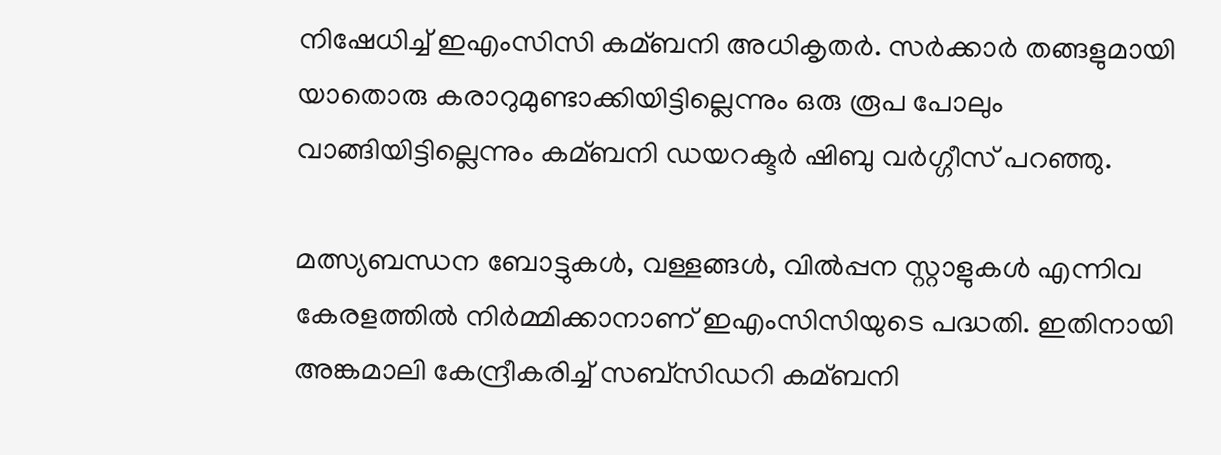നിഷേധിച്ച്‌ ഇഎംസിസി കമ്ബനി അധികൃതര്‍. സര്‍ക്കാര്‍ തങ്ങളുമായി യാതൊരു കരാറുമുണ്ടാക്കിയിട്ടില്ലെന്നും ഒരു രൂപ പോലും വാങ്ങിയിട്ടില്ലെന്നും കമ്ബനി ഡയറക്ടര്‍ ഷിബു വര്‍ഗ്ഗീസ് പറഞ്ഞു.

മത്സ്യബന്ധന ബോട്ടുകള്‍, വള്ളങ്ങള്‍, വില്‍പ്പന സ്റ്റാളുകള്‍ എന്നിവ കേരളത്തില്‍ നിര്‍മ്മിക്കാനാണ് ഇഎംസിസിയുടെ പദ്ധതി. ഇതിനായി അങ്കമാലി കേന്ദ്രീകരിച്ച്‌ സബ്‌സിഡറി കമ്ബനി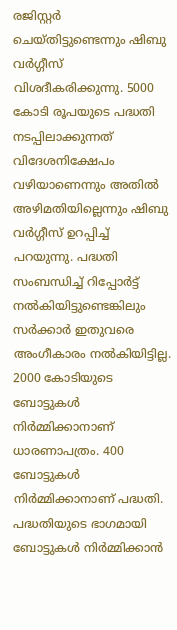രജിസ്റ്റര്‍ ചെയ്തിട്ടുണ്ടെന്നും ഷിബു വര്‍ഗ്ഗീസ് വിശദീകരിക്കുന്നു. 5000 കോടി രൂപയുടെ പദ്ധതി നടപ്പിലാക്കുന്നത് വിദേശനിക്ഷേപം വഴിയാണെന്നും അതില്‍ അഴിമതിയില്ലെന്നും ഷിബു വര്‍ഗ്ഗീസ് ഉറപ്പിച്ച്‌ പറയുന്നു. പദ്ധതി സംബന്ധിച്ച്‌ റിപ്പോര്‍ട്ട് നല്‍കിയിട്ടുണ്ടെങ്കിലും സര്‍ക്കാര്‍ ഇതുവരെ അംഗീകാരം നല്‍കിയിട്ടില്ല. 2000 കോടിയുടെ ബോട്ടുകള്‍ നിര്‍മ്മിക്കാനാണ് ധാരണാപത്രം. 400 ബോട്ടുകള്‍ നിര്‍മ്മിക്കാനാണ് പദ്ധതി. പദ്ധതിയുടെ ഭാഗമായി ബോട്ടുകള്‍ നിര്‍മ്മിക്കാന്‍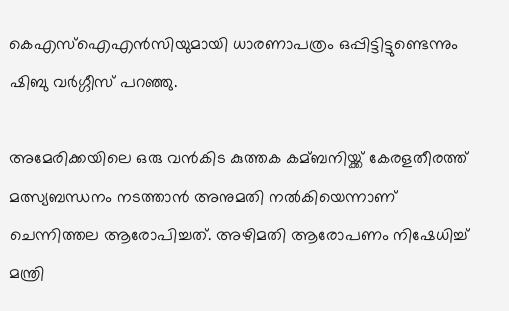കെഎസ്‌ഐഎന്‍സിയുമായി ധാരണാപത്രം ഒപ്പിട്ടിട്ടുണ്ടെന്നും ഷിബു വര്‍ഗ്ഗീസ് പറഞ്ഞു.

അമേരിക്കയിലെ ഒരു വന്‍കിട കുത്തക കമ്ബനിയ്ക്ക് കേരളതീരത്ത് മത്സ്യബന്ധനം നടത്താന്‍ അനുമതി നല്‍കിയെന്നാണ് ചെന്നിത്തല ആരോപിച്ചത്. അഴിമതി ആരോപണം നിഷേധിച്ച്‌ മന്ത്രി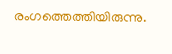രംഗത്തെത്തിയിരുന്നു.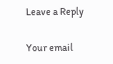Leave a Reply

Your email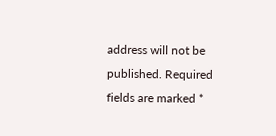address will not be published. Required fields are marked *